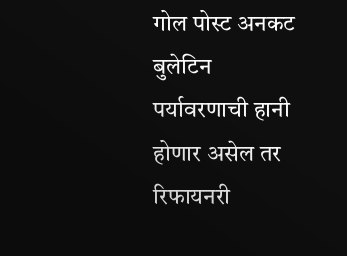गोल पोस्ट अनकट बुलेटिन पर्यावरणाची हानी होणार असेल तर रिफायनरी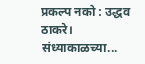प्रकल्प नको : उद्धव ठाकरे। संध्याकाळच्या...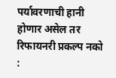पर्यावरणाची हानी होणार असेल तर रिफायनरी प्रकल्प नको :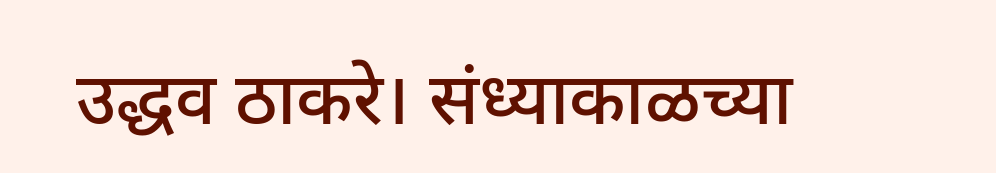उद्धव ठाकरे। संध्याकाळच्या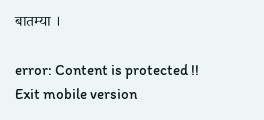बातम्या ।

error: Content is protected !!
Exit mobile version